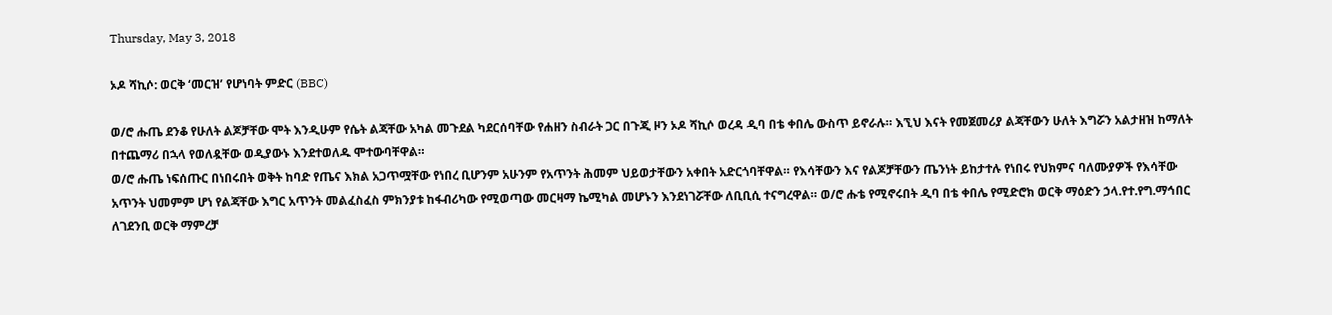Thursday, May 3, 2018

ኦዶ ሻኪሶ: ወርቅ ‘መርዝ’ የሆነባት ምድር (BBC)

ወ/ሮ ሑጤ ደንቆ የሁለት ልጆቻቸው ሞት እንዲሁም የሴት ልጃቸው አካል መጉደል ካደርሰባቸው የሐዘን ስብራት ጋር በጉጂ ዞን ኦዶ ሻኪሶ ወረዳ ዲባ በቴ ቀበሌ ውስጥ ይኖራሉ። እኚህ እናት የመጀመሪያ ልጃቸውን ሁለት እግሯን አልታዘዝ ከማለት በተጨማሪ በኋላ የወለዷቸው ወዲያውኑ እንደተወለዱ ሞተውባቸዋል።
ወ/ሮ ሑጤ ነፍሰጡር በነበሩበት ወቅት ከባድ የጤና እክል አጋጥሟቸው የነበረ ቢሆንም አሁንም የአጥንት ሕመም ህይወታቸውን አቀበት አድርጎባቸዋል። የእሳቸውን እና የልጆቻቸውን ጤንነት ይከታተሉ የነበሩ የህክምና ባለሙያዎች የእሳቸው አጥንት ህመምም ሆነ የልጃቸው እግር አጥንት መልፈስፈስ ምክንያቱ ከፋብሪካው የሚወጣው መርዛማ ኬሚካል መሆኑን እንደነገሯቸው ለቢቢሲ ተናግረዋል። ወ/ሮ ሑቴ የሚኖሩበት ዲባ በቴ ቀበሌ የሚድሮክ ወርቅ ማዕድን ኃላ.የተ.የግ.ማኅበር ለገደንቢ ወርቅ ማምረቻ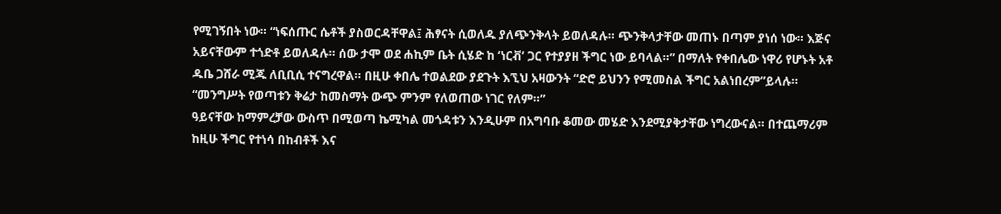የሚገኝበት ነው። “ነፍሰጡር ሴቶች ያስወርዳቸዋል፤ ሕፃናት ሲወለዱ ያለጭንቅላት ይወለዳሉ። ጭንቅላታቸው መጠኑ በጣም ያነሰ ነው። እጅና አይናቸውም ተጎድቶ ይወለዳሉ። ሰው ታሞ ወደ ሐኪም ቤት ሲሄድ ከ ‘ነርቭ’ ጋር የተያያዘ ችግር ነው ይባላል።” በማለት የቀበሌው ነዋሪ የሆኑት አቶ ዱቤ ጋሸራ ሚጁ ለቢቢሲ ተናግረዋል። በዚሁ ቀበሌ ተወልደው ያደጉት እኚህ አዛውንት “ድሮ ይህንን የሚመስል ችግር አልነበረም”ይላሉ።
“መንግሥት የወጣቱን ቅሬታ ከመስማት ውጭ ምንም የለወጠው ነገር የለም።”
ዓይናቸው ከማምረቻው ውስጥ በሚወጣ ኬሚካል መጎዳቱን እንዲሁም በአግባቡ ቆመው መሄድ እንደሚያቅታቸው ነግረውናል። በተጨማሪም ከዚሁ ችግር የተነሳ በከብቶች እና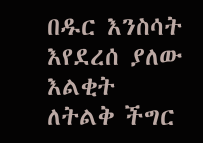በዱር እንስሳት እየደረሰ ያለው እልቂት ለትልቅ ችግር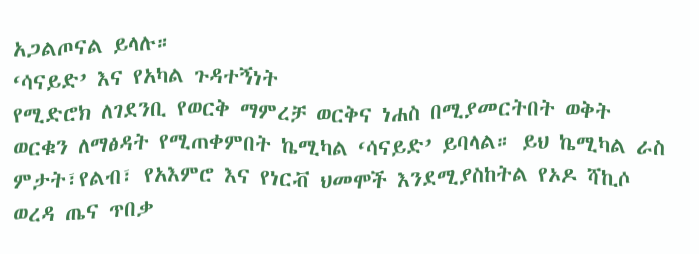አጋልጦናል ይላሉ።
‘ሳናይድ’ እና የአካል ጉዳተኝነት
የሚድሮክ ለገደንቢ የወርቅ ማምረቻ ወርቅና ነሐስ በሚያመርትበት ወቅት ወርቁን ለማፅዳት የሚጠቀምበት ኬሚካል ‘ሳናይድ’ ይባላል። ይህ ኬሚካል ራስ ምታት፣የልብ፣ የአእምሮ እና የነርቭ ህመሞች እንደሚያስከትል የኦዶ ሻኪሶ ወረዳ ጤና ጥበቃ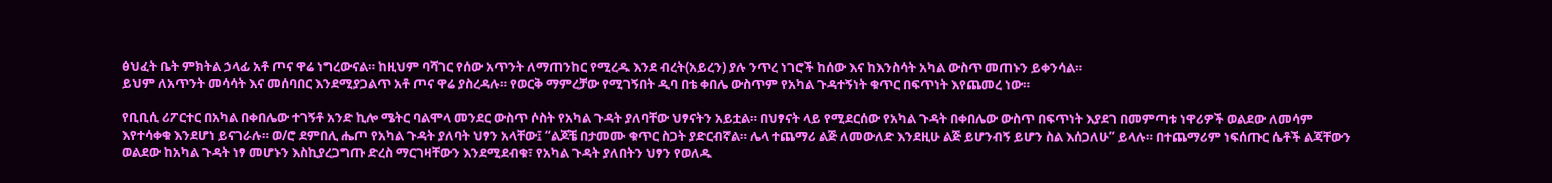ፅህፈት ቤት ምክትል ኃላፊ አቶ ጦና ዋሬ ነግረውናል። ከዚህም ባሻገር የሰው አጥንት ለማጠንከር የሚረዱ እንደ ብረት(አይረን) ያሉ ንጥረ ነገሮች ከሰው እና ከእንስሳት አካል ውስጥ መጠኑን ይቀንሳል።
ይህም ለአጥንት መሳሳት እና መሰባበር እንደሚያጋልጥ አቶ ጦና ዋሬ ያስረዳሉ። የወርቅ ማምረቻው የሚገኝበት ዲባ በቴ ቀበሌ ውስጥም የአካል ጉዳተኝነት ቁጥር በፍጥነት እየጨመረ ነው።

የቢቢሲ ሪፖርተር በአካል በቀበሌው ተገኝቶ አንድ ኪሎ ሜትር ባልሞላ መንደር ውስጥ ሶስት የአካል ጉዳት ያለባቸው ህፃናትን አይቷል። በህፃናት ላይ የሚደርሰው የአካል ጉዳት በቀበሌው ውስጥ በፍጥነት እያደገ በመምጣቱ ነዋሪዎች ወልደው ለመሳም እየተሳቀቁ እንደሆነ ይናገራሉ። ወ/ሮ ደምበሊ ሔጦ የአካል ጉዳት ያለባት ህፃን አላቸው፤ “ልጆቼ በታመሙ ቁጥር ስጋት ያድርብኛል። ሌላ ተጨማሪ ልጅ ለመውለድ እንደዚሁ ልጅ ይሆንብኝ ይሆን ስል እሰጋለሁ” ይላሉ። በተጨማሪም ነፍሰጡር ሴቶች ልጃቸውን ወልደው ከአካል ጉዳት ነፃ መሆኑን እስኪያረጋግጡ ድረስ ማርገዛቸውን እንደሚደብቁ፣ የአካል ጉዳት ያለበትን ህፃን የወለዱ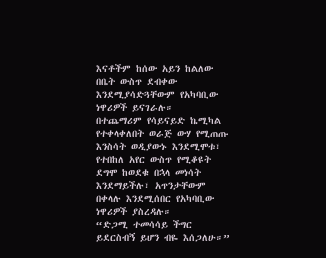እናቶችም ከሰው አይን ከልለው በቤት ውስጥ ደብቀው እንደሚያሳድጓቸውም የአካባቢው ነዋሪዎች ይናገራሉ።
በተጨማሪም የሳይናይድ ኬሚካል የተቀላቀለበት ወራጅ ውሃ የሚጠጡ እንስሳት ወዲያውኑ እንደሚሞቱ፣ የተበከለ አየር ውስጥ የሚቆዩት ደግሞ ከወደቁ በኋላ መነሳት እንደማይችሉ፣ አጥንታቸውም በቀላሉ እንደሚሰበር የአካባቢው ነዋሪዎች ያስረዳሉ።
“ድጋሚ ተመሳሳይ ችግር ይደርስብኝ ይሆን ብዬ እሰጋለሁ።”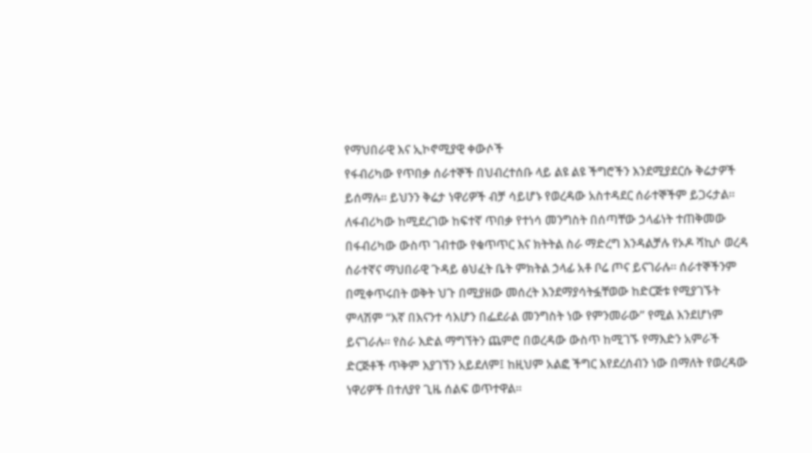የማህበራዊ እና ኢኮኖሚያዊ ቀውሶች
የፋብሪካው የጥበቃ ሰራተኞች በህብረተሰቡ ላይ ልዩ ልዩ ችግሮችን እንደሚያደርሱ ቅሬታዎች ይሰማሉ። ይህንን ቅሬታ ነዋሪዎች ብቻ ሳይሆኑ የወረዳው አስተዳደር ሰራተኞችም ይጋሩታል። ለፋብሪካው ከሚደረገው ከፍተኛ ጥበቃ የተነሳ መንግስት በሰጣቸው ኃላፊነት ተጠቅመው በፋብሪካው ውስጥ ገብተው የቁጥጥር እና ክትትል ስራ ማድረግ እንዳልቻሉ የኦዶ ሻኪሶ ወረዳ ሰራተኛና ማህበራዊ ጉዳይ ፅህፈት ቤት ምክትል ኃላፊ አቶ ቦሬ ጦና ይናገራሉ። ሰራተኞችንም በሚቀጥሩበት ወቅት ህጉ በሚያዘው መሰረት እንደማያሳትፏቸወው ከድርጅቱ የሚያገኙት ምላሽም “እኛ በእናንተ ሳእሆን በፌደራል መንግስት ነው የምንመራው” የሚል እንደሆነም ይናገራሉ። የስራ እድል ማግኘትን ጨምሮ በወረዳው ውስጥ ከሚገኙ የማእድን አምራች ድርጅቶች ጥቅም እያገኘን አይደለም፤ ከዚህም አልፎ ችግር እየደረሰብን ነው በማለት የወረዳው ነዋሪዎች በተለያየ ጊዜ ሰልፍ ወጥተዋል።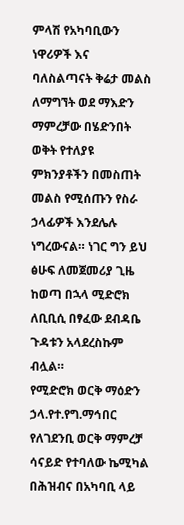ምላሽ የአካባቢውን ነዋሪዎች እና ባለስልጣናት ቅሬታ መልስ ለማግኘት ወደ ማእድን ማምረቻው በሄድንበት ወቅት የተለያዩ ምክንያቶችን በመስጠት መልስ የሚሰጡን የስራ ኃላፊዎች እንደሌሉ ነግረውናል። ነገር ግን ይህ ፅሁፍ ለመጀመሪያ ጊዜ ከወጣ በኋላ ሚድሮክ ለቢቢሲ በፃፈው ደብዳቤ ጉዳቱን አላደረስኩም ብሏል።
የሚድሮክ ወርቅ ማዕድን ኃላ.የተ.የግ.ማኅበር የለገደንቢ ወርቅ ማምረቻ ሳናይድ የተባለው ኬሚካል በሕዝብና በአካባቢ ላይ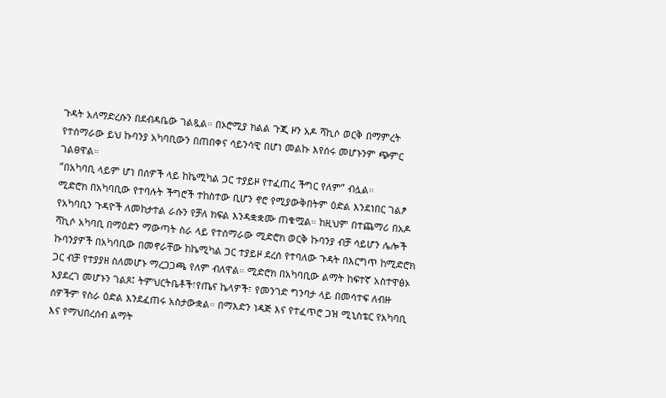ጉዳት አለማድረሱን በደብዳቤው ገልጿል። በኦሮሚያ ክልል ጉጂ ዞን አዶ ሻኪሶ ወርቅ በማምረት የተሰማራው ይህ ኩባንያ አካባቢውን በጠበቀና ሳይንሳዊ በሆነ መልኩ እየሰሩ መሆኑንም ጭምር ገልፀዋል።
“በአካባቢ ላይም ሆነ በሰዎች ላይ ከኬሚካል ጋር ተያይዞ የተፈጠረ ችግር የለም” ብሏል።
ሚድሮክ በአካባቢው የተባሉት ችግሮች ተከስተው ቢሆን ኖሮ የሚያውቅበትም ዕድል እንደነበር ገልፆ የአካባቢን ጉዳዮች ለመከታተል ራሱን የቻለ ክፍል እንዳቋቋሙ ጠቁሟል። ከዚህም በተጨማሪ በአዶ ሻኪሶ አካባቢ በማዕድን ማውጣት ስራ ላይ የተሰማራው ሚድሮክ ወርቅ ኩባንያ ብቻ ሳይሆን ሌሎች ኩባንያዎች በአካባቢው በመኖራቸው ከኬሚካል ጋር ተያይዞ ደረሰ የተባለው ጉዳት በእርግጥ ከሚድሮክ ጋር ብቻ የተያያዘ ስለመሆኑ ማረጋጋጫ የለም ብለዋል። ሚድሮክ በአካባቢው ልማት ከፍተኛ አስተዋፅኦ እያደረገ መሆኑን ገልጾ፤ ትምህርትቤቶች፣የጤና ኬላዎች፣ የመንገድ ግንባታ ላይ በመሳተፍ ለብዙ ሰዎችም የስራ ዕድል እንደፈጠሩ አስታውቋል። በማእድን ነዳጅ እና የተፈጥሮ ጋዝ ሚኒስቴር የአካባቢ እና የማህበረሰብ ልማት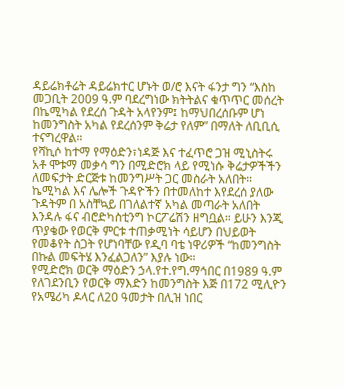ዳይሬክቶሬት ዳይሬክተር ሆኑት ወ/ሮ እናት ፋንታ ግን “እስከ መጋቢት 2009 ዓ.ም ባደረግነው ክትትልና ቁጥጥር መሰረት በኬሚካል የደረሰ ጉዳት አላየንም፤ ከማህበረሰቡም ሆነ ከመንግስት አካል የደረሰንም ቅሬታ የለም” በማለት ለቢቢሲ ተናግረዋል።
የሻኪሶ ከተማ የማዕድን፣ነዳጅ እና ተፈጥሮ ጋዝ ሚኒስትሩ አቶ ሞቱማ መቃሳ ግን በሚድሮክ ላይ የሚነሱ ቅሬታዎችችን ለመፍታት ድርጅቱ ከመንግሥት ጋር መስራት አለበት። ኬሚካል እና ሌሎች ጉዳዮችን በተመለከተ እየደረሰ ያለው ጉዳትም በ አስቸኳይ በገለልተኛ አካል መጣራት አለበት እንዳሉ ፋና ብሮድካስቲንግ ኮርፖሬሽን ዘግቧል። ይሁን እንጂ ጥያቄው የወርቅ ምርቱ ተጠቃሚነት ሳይሆን በህይወት የመቆየት ስጋት የሆነባቸው የዲባ ባቴ ነዋሪዎች “ከመንግስት በኩል መፍትሄ እንፈልጋለን” እያሉ ነው።
የሚድሮክ ወርቅ ማዕድን ኃላ.የተ.የግ.ማኅበር በ1989 ዓ.ም የለገደንቢን የወርቅ ማእድን ከመንግስት እጅ በ172 ሚሊዮን የአሜሪካ ዶላር ለ20 ዓመታት በሊዝ ነበር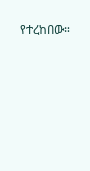የተረከበው።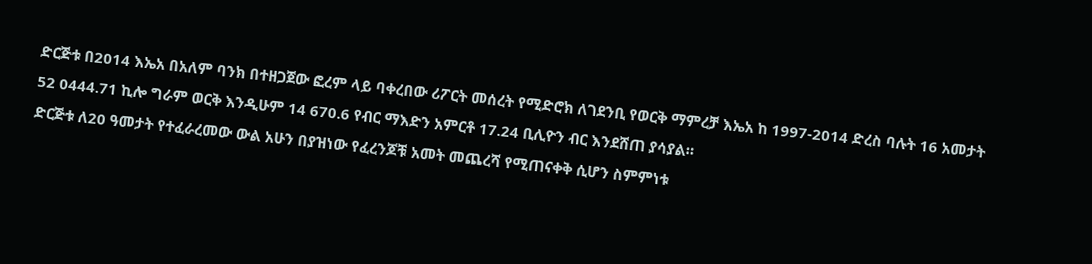ድርጅቱ በ2014 እኤአ በአለም ባንክ በተዘጋጀው ፎረም ላይ ባቀረበው ሪፖርት መሰረት የሚድሮክ ለገደንቢ የወርቅ ማምረቻ እኤአ ከ 1997-2014 ድረስ ባሉት 16 አመታት 52 0444.71 ኪሎ ግራም ወርቅ እንዲሁም 14 670.6 የብር ማእድን አምርቶ 17.24 ቢሊዮን ብር እንደሸጠ ያሳያል።
ድርጅቱ ለ20 ዓመታት የተፈራረመው ውል አሁን በያዝነው የፈረንጆቹ አመት መጨረሻ የሚጠናቀቅ ሲሆን ስምምነቱ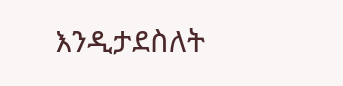እንዲታደስለት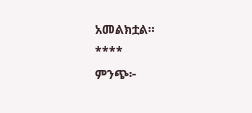አመልክቷል።
****
ምንጭ፦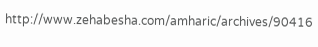http://www.zehabesha.com/amharic/archives/90416